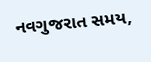નવગુજરાત સમય,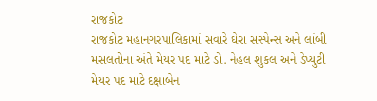રાજકોટ
રાજકોટ મહાનગરપાલિકામાં સવારે ઘેરા સસ્પેન્સ અને લાંબી મસલતોના અંતે મેયર પદ માટે ડો. નેહલ શુકલ અને ડેપ્યુટી મેયર પદ માટે દક્ષાબેન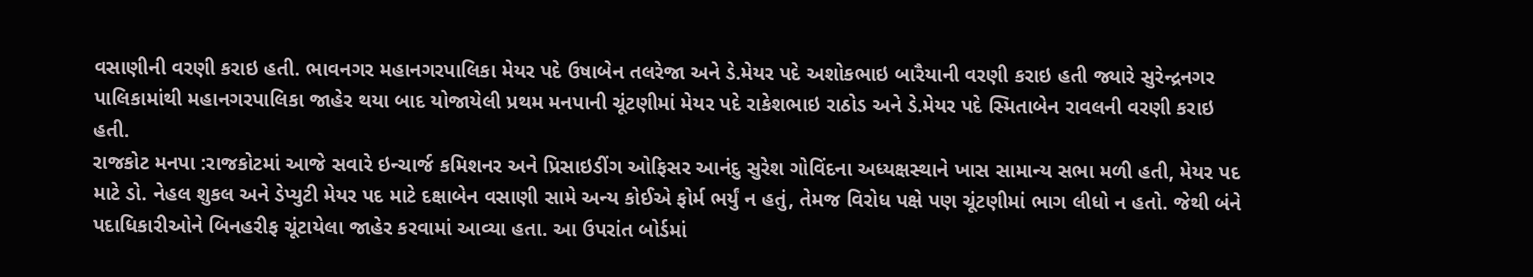વસાણીની વરણી કરાઇ હતી. ભાવનગર મહાનગરપાલિકા મેયર પદે ઉષાબેન તલરેજા અને ડે.મેયર પદે અશોકભાઇ બારૈયાની વરણી કરાઇ હતી જ્યારે સુરેન્દ્રનગર પાલિકામાંથી મહાનગરપાલિકા જાહેર થયા બાદ યોજાયેલી પ્રથમ મનપાની ચૂંટણીમાં મેયર પદે રાકેશભાઇ રાઠોડ અને ડે.મેયર પદે સ્મિતાબેન રાવલની વરણી કરાઇ હતી.
રાજકોટ મનપા :રાજકોટમાં આજે સવારે ઇન્ચાર્જ કમિશનર અને પ્રિસાઇડીંગ ઓફિસર આનંદુ સુરેશ ગોવિંદના અધ્યક્ષસ્થાને ખાસ સામાન્ય સભા મળી હતી, મેયર પદ માટે ડો. નેહલ શુકલ અને ડેપ્યુટી મેયર પદ માટે દક્ષાબેન વસાણી સામે અન્ય કોઈએ ફોર્મ ભર્યું ન હતું, તેમજ વિરોધ પક્ષે પણ ચૂંટણીમાં ભાગ લીધો ન હતો. જેથી બંને પદાધિકારીઓને બિનહરીફ ચૂંટાયેલા જાહેર કરવામાં આવ્યા હતા. આ ઉપરાંત બોર્ડમાં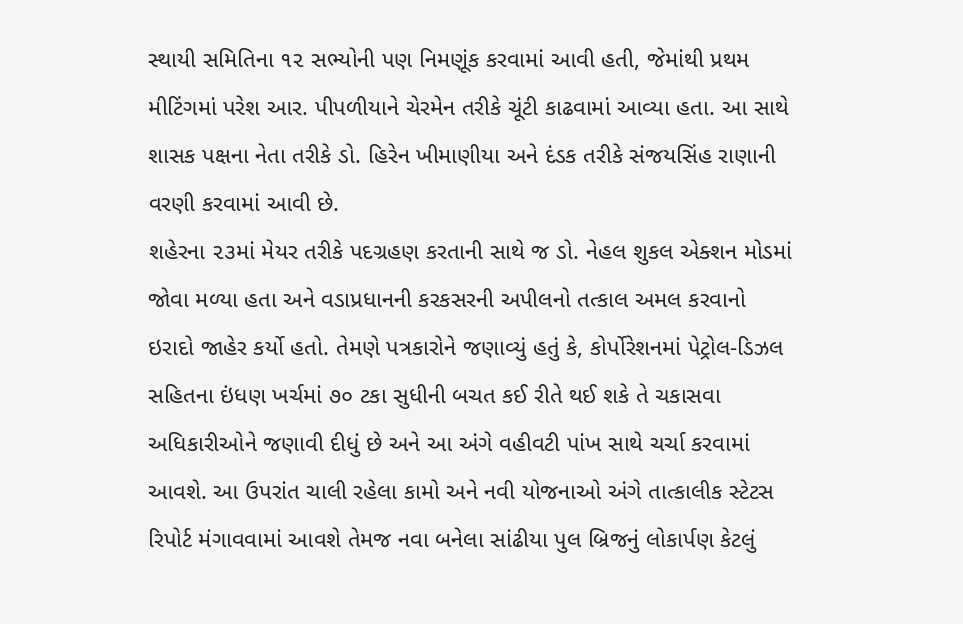સ્થાયી સમિતિના ૧૨ સભ્યોની પણ નિમણૂંક કરવામાં આવી હતી, જેમાંથી પ્રથમ મીટિંગમાં પરેશ આર. પીપળીયાને ચેરમેન તરીકે ચૂંટી કાઢવામાં આવ્યા હતા. આ સાથે શાસક પક્ષના નેતા તરીકે ડો. હિરેન ખીમાણીયા અને દંડક તરીકે સંજયસિંહ રાણાની વરણી કરવામાં આવી છે.
શહેરના ૨૩માં મેયર તરીકે પદગ્રહણ કરતાની સાથે જ ડો. નેહલ શુકલ એક્શન મોડમાં જોવા મળ્યા હતા અને વડાપ્રધાનની કરકસરની અપીલનો તત્કાલ અમલ કરવાનો ઇરાદો જાહેર કર્યો હતો. તેમણે પત્રકારોને જણાવ્યું હતું કે, કોર્પોરેશનમાં પેટ્રોલ-ડિઝલ સહિતના ઇંધણ ખર્ચમાં ૭૦ ટકા સુધીની બચત કઈ રીતે થઈ શકે તે ચકાસવા અધિકારીઓને જણાવી દીધું છે અને આ અંગે વહીવટી પાંખ સાથે ચર્ચા કરવામાં આવશે. આ ઉપરાંત ચાલી રહેલા કામો અને નવી યોજનાઓ અંગે તાત્કાલીક સ્ટેટસ રિપોર્ટ મંગાવવામાં આવશે તેમજ નવા બનેલા સાંઢીયા પુલ બ્રિજનું લોકાર્પણ કેટલું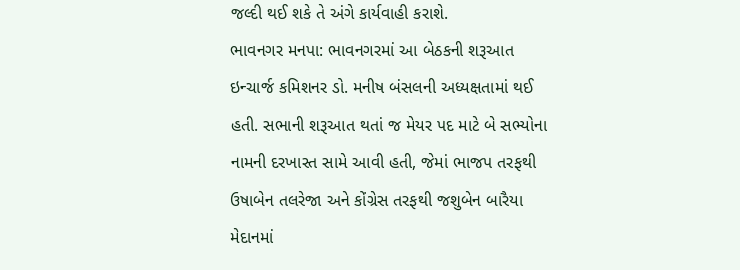જલ્દી થઈ શકે તે અંગે કાર્યવાહી કરાશે.
ભાવનગર મનપા: ભાવનગરમાં આ બેઠકની શરૂઆત ઇન્ચાર્જ કમિશનર ડો. મનીષ બંસલની અધ્યક્ષતામાં થઈ હતી. સભાની શરૂઆત થતાં જ મેયર પદ માટે બે સભ્યોના નામની દરખાસ્ત સામે આવી હતી, જેમાં ભાજપ તરફથી ઉષાબેન તલરેજા અને કોંગ્રેસ તરફથી જશુબેન બારૈયા મેદાનમાં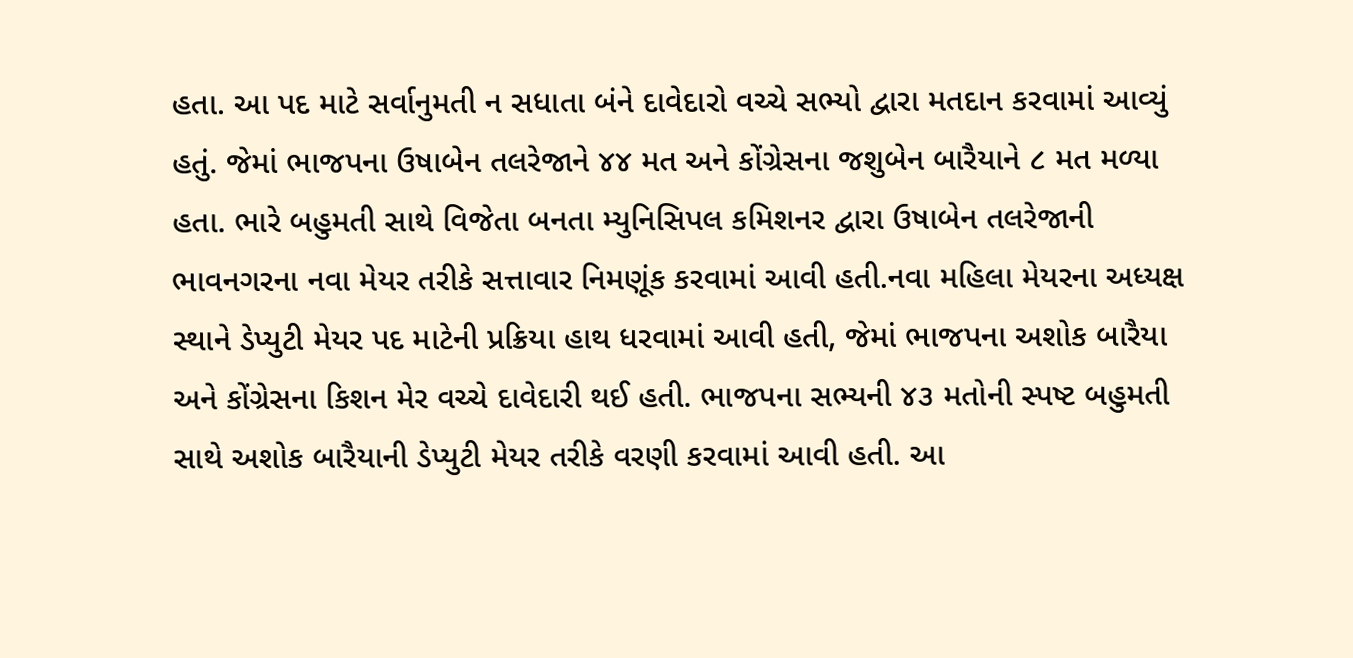હતા. આ પદ માટે સર્વાનુમતી ન સધાતા બંને દાવેદારો વચ્ચે સભ્યો દ્વારા મતદાન કરવામાં આવ્યું હતું. જેમાં ભાજપના ઉષાબેન તલરેજાને ૪૪ મત અને કોંગ્રેસના જશુબેન બારૈયાને ૮ મત મળ્યા હતા. ભારે બહુમતી સાથે વિજેતા બનતા મ્યુનિસિપલ કમિશનર દ્વારા ઉષાબેન તલરેજાની ભાવનગરના નવા મેયર તરીકે સત્તાવાર નિમણૂંક કરવામાં આવી હતી.નવા મહિલા મેયરના અધ્યક્ષ સ્થાને ડેપ્યુટી મેયર પદ માટેની પ્રક્રિયા હાથ ધરવામાં આવી હતી, જેમાં ભાજપના અશોક બારૈયા અને કોંગ્રેસના કિશન મેર વચ્ચે દાવેદારી થઈ હતી. ભાજપના સભ્યની ૪૩ મતોની સ્પષ્ટ બહુમતી સાથે અશોક બારૈયાની ડેપ્યુટી મેયર તરીકે વરણી કરવામાં આવી હતી. આ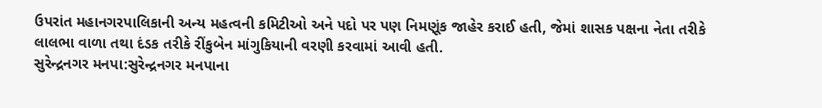ઉપરાંત મહાનગરપાલિકાની અન્ય મહત્વની કમિટીઓ અને પદો પર પણ નિમણૂંક જાહેર કરાઈ હતી, જેમાં શાસક પક્ષના નેતા તરીકે લાલભા વાળા તથા દંડક તરીકે રીંકુબેન માંગુકિયાની વરણી કરવામાં આવી હતી.
સુરેન્દ્રનગર મનપા:સુરેન્દ્રનગર મનપાના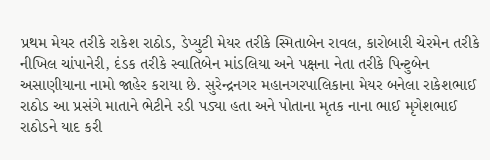પ્રથમ મેયર તરીકે રાકેશ રાઠોડ, ડેપ્યુટી મેયર તરીકે સ્મિતાબેન રાવલ, કારોબારી ચેરમેન તરીકે નીખિલ ચાંપાનેરી, દંડક તરીકે સ્વાતિબેન માંડલિયા અને પક્ષના નેતા તરીકે પિન્ટુબેન અસાણીયાના નામો જાહેર કરાયા છે. સુરેન્દ્રનગર મહાનગરપાલિકાના મેયર બનેલા રાકેશભાઈ રાઠોડ આ પ્રસંગે માતાને ભેટીને રડી પડ્યા હતા અને પોતાના મૃતક નાના ભાઈ મૃગેશભાઈ રાઠોડને યાદ કરી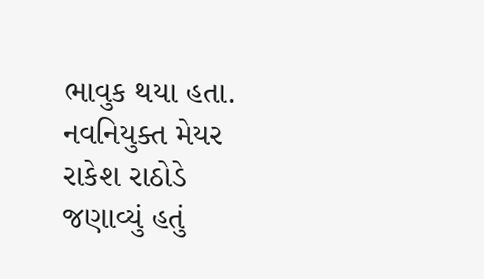ભાવુક થયા હતા. નવનિયુક્ત મેયર રાકેશ રાઠોડે જણાવ્યું હતું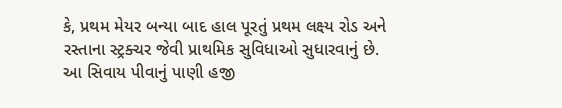કે, પ્રથમ મેયર બન્યા બાદ હાલ પૂરતું પ્રથમ લક્ષ્ય રોડ અને રસ્તાના સ્ટ્રક્ચર જેવી પ્રાથમિક સુવિધાઓ સુધારવાનું છે. આ સિવાય પીવાનું પાણી હજી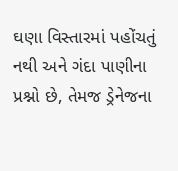ઘણા વિસ્તારમાં પહોંચતું નથી અને ગંદા પાણીના પ્રશ્નો છે, તેમજ ડ્રેનેજના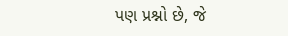પણ પ્રશ્નો છે, જે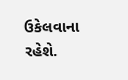ઉકેલવાના રહેશે.